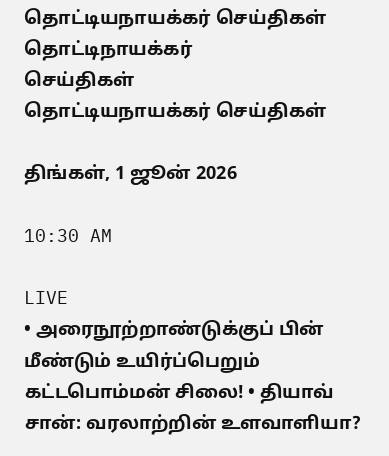தொட்டியநாயக்கர் செய்திகள்
தொட்டிநாயக்கர்
செய்திகள்
தொட்டியநாயக்கர் செய்திகள்

திங்கள், 1 ஜூன் 2026

10:30 AM

LIVE
• அரைநூற்றாண்டுக்குப் பின் மீண்டும் உயிர்ப்பெறும் கட்டபொம்மன் சிலை! • தியாவ் சான்: வரலாற்றின் உளவாளியா?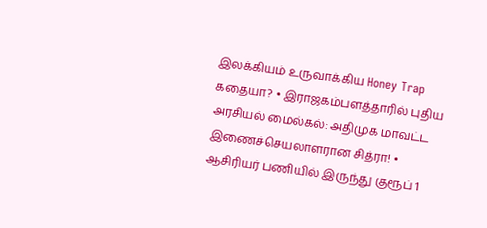இலக்கியம் உருவாக்கிய Honey Trap கதையா? • இராஜகம்பளத்தாரில் புதிய அரசியல் மைல்கல்: அதிமுக மாவட்ட இணைச்செயலாளரான சித்ரா! • ஆசிரியர் பணியில் இருந்து குரூப் 1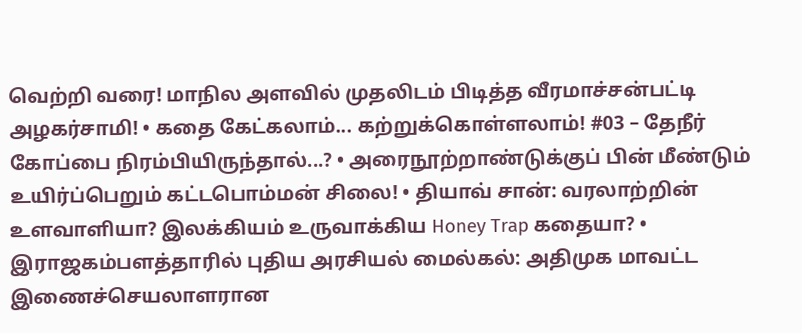வெற்றி வரை! மாநில அளவில் முதலிடம் பிடித்த வீரமாச்சன்பட்டி அழகர்சாமி! • கதை கேட்கலாம்... கற்றுக்கொள்ளலாம்! #03 – தேநீர் கோப்பை நிரம்பியிருந்தால்...? • அரைநூற்றாண்டுக்குப் பின் மீண்டும் உயிர்ப்பெறும் கட்டபொம்மன் சிலை! • தியாவ் சான்: வரலாற்றின் உளவாளியா? இலக்கியம் உருவாக்கிய Honey Trap கதையா? • இராஜகம்பளத்தாரில் புதிய அரசியல் மைல்கல்: அதிமுக மாவட்ட இணைச்செயலாளரான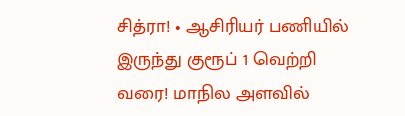சித்ரா! • ஆசிரியர் பணியில் இருந்து குரூப் 1 வெற்றி வரை! மாநில அளவில்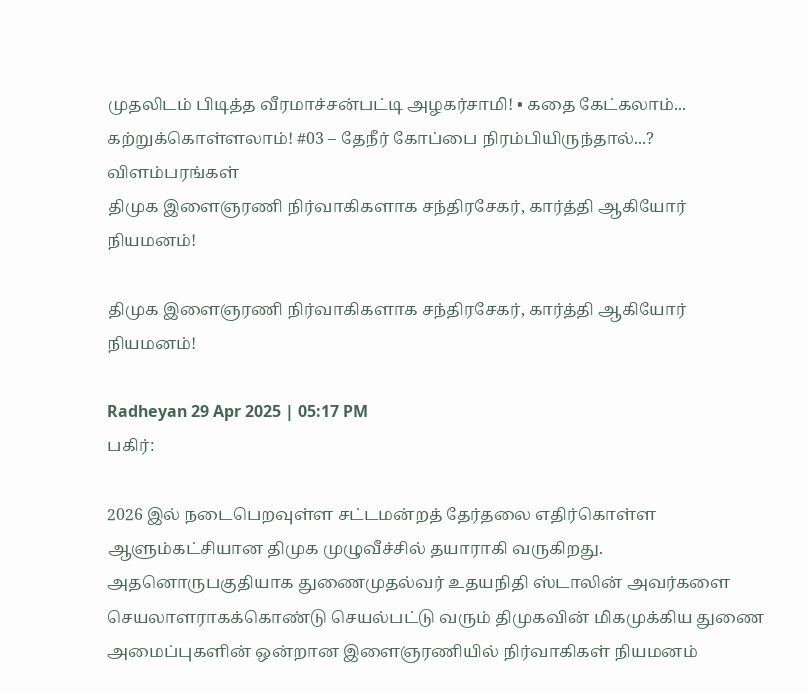முதலிடம் பிடித்த வீரமாச்சன்பட்டி அழகர்சாமி! • கதை கேட்கலாம்... கற்றுக்கொள்ளலாம்! #03 – தேநீர் கோப்பை நிரம்பியிருந்தால்...?
விளம்பரங்கள்
திமுக இளைஞரணி நிர்வாகிகளாக சந்திரசேகர், கார்த்தி ஆகியோர் நியமனம்!

திமுக இளைஞரணி நிர்வாகிகளாக சந்திரசேகர், கார்த்தி ஆகியோர் நியமனம்!

Radheyan 29 Apr 2025 | 05:17 PM
பகிர்:

2026 இல் நடைபெறவுள்ள சட்டமன்றத் தேர்தலை எதிர்கொள்ள ஆளும்கட்சியான திமுக முழுவீச்சில் தயாராகி வருகிறது. அதனொருபகுதியாக துணைமுதல்வர் உதயநிதி ஸ்டாலின் அவர்களை செயலாளராகக்கொண்டு செயல்பட்டு வரும் திமுகவின் மிகமுக்கிய துணை அமைப்புகளின் ஒன்றான இளைஞரணியில் நிர்வாகிகள் நியமனம்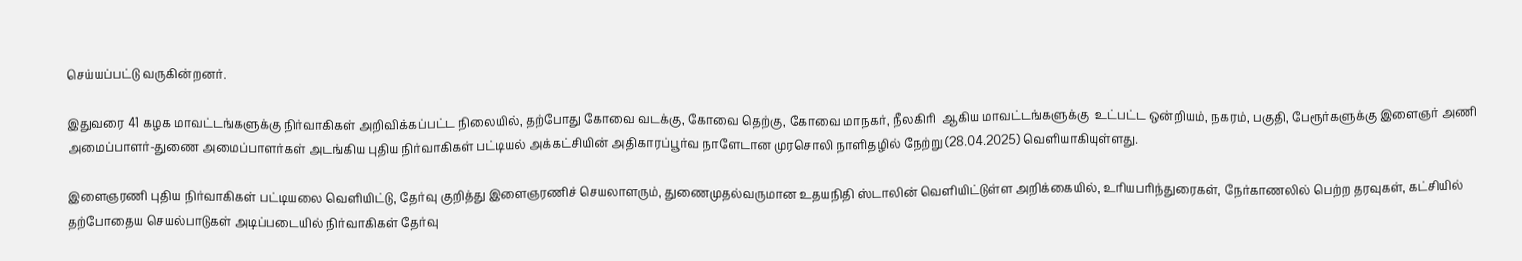செய்யப்பட்டு வருகின்றனர்.

இதுவரை 41 கழக மாவட்டங்களுக்கு நிர்வாகிகள் அறிவிக்கப்பட்ட நிலையில், தற்போது கோவை வடக்கு, கோவை தெற்கு, கோவை மாநகர், நீலகிரி  ஆகிய மாவட்டங்களுக்கு  உட்பட்ட ஒன்றியம், நகரம், பகுதி, பேரூர்களுக்கு இளைஞர் அணி அமைப்பாளர்-துணை அமைப்பாளர்கள் அடங்கிய புதிய நிர்வாகிகள் பட்டியல் அக்கட்சியின் அதிகாரப்பூர்வ நாளேடான முரசொலி நாளிதழில் நேற்று (28.04.2025) வெளியாகியுள்ளது.

இளைஞரணி புதிய நிர்வாகிகள் பட்டியலை வெளியிட்டு, தேர்வு குறித்து இளைஞரணிச் செயலாளரும், துணைமுதல்வருமான உதயநிதி ஸ்டாலின் வெளியிட்டுள்ள அறிக்கையில், உரியபரிந்துரைகள், நேர்காணலில் பெற்ற தரவுகள், கட்சியில் தற்போதைய செயல்பாடுகள் அடிப்படையில் நிர்வாகிகள் தேர்வு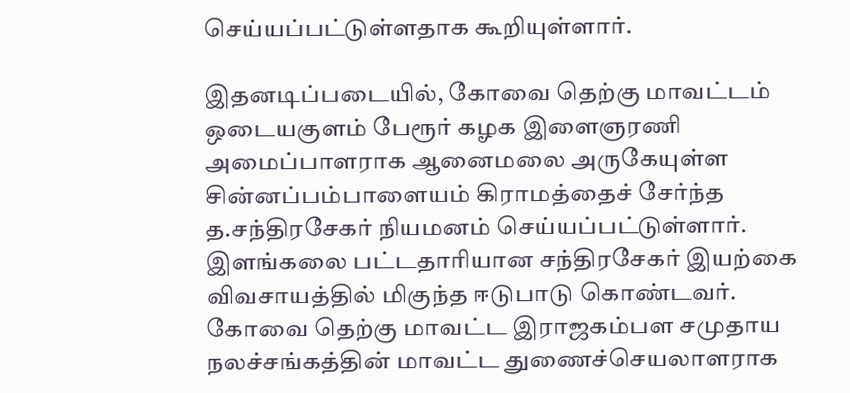செய்யப்பட்டுள்ளதாக கூறியுள்ளார்.

இதனடிப்படையில், கோவை தெற்கு மாவட்டம் ஒடையகுளம் பேரூர் கழக இளைஞரணி அமைப்பாளராக ஆனைமலை அருகேயுள்ள சின்னப்பம்பாளையம் கிராமத்தைச் சேர்ந்த த.சந்திரசேகர் நியமனம் செய்யப்பட்டுள்ளார். இளங்கலை பட்டதாரியான சந்திரசேகர் இயற்கை விவசாயத்தில் மிகுந்த ஈடுபாடு கொண்டவர். கோவை தெற்கு மாவட்ட இராஜகம்பள சமுதாய நலச்சங்கத்தின் மாவட்ட துணைச்செயலாளராக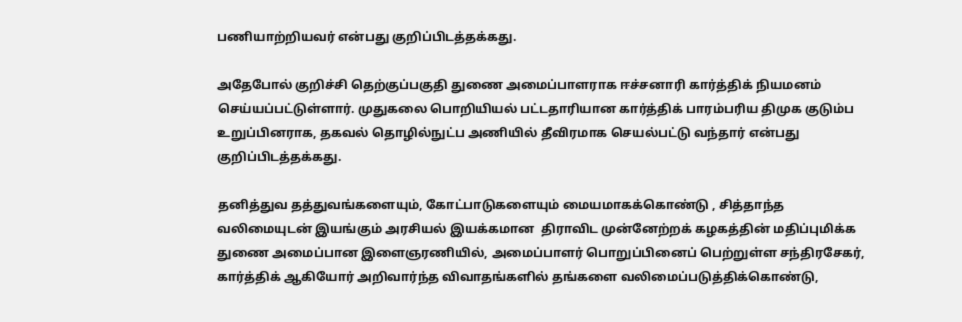பணியாற்றியவர் என்பது குறிப்பிடத்தக்கது.

அதேபோல் குறிச்சி தெற்குப்பகுதி துணை அமைப்பாளராக ஈச்சனாரி கார்த்திக் நியமனம் செய்யப்பட்டுள்ளார். முதுகலை பொறியியல் பட்டதாரியான கார்த்திக் பாரம்பரிய திமுக குடும்ப உறுப்பினராக, தகவல் தொழில்நுட்ப அணியில் தீவிரமாக செயல்பட்டு வந்தார் என்பது குறிப்பிடத்தக்கது.

தனித்துவ தத்துவங்களையும், கோட்பாடுகளையும் மையமாகக்கொண்டு , சித்தாந்த வலிமையுடன் இயங்கும் அரசியல் இயக்கமான  திராவிட முன்னேற்றக் கழகத்தின் மதிப்புமிக்க துணை அமைப்பான இளைஞரணியில், அமைப்பாளர் பொறுப்பினைப் பெற்றுள்ள சந்திரசேகர், கார்த்திக் ஆகியோர் அறிவார்ந்த விவாதங்களில் தங்களை வலிமைப்படுத்திக்கொண்டு,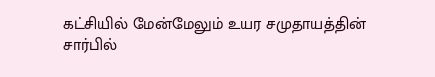கட்சியில் மேன்மேலும் உயர சமுதாயத்தின் சார்பில்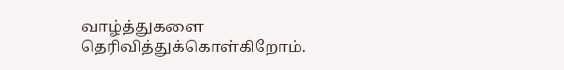வாழ்த்துகளை தெரிவித்துக்கொள்கிறோம்.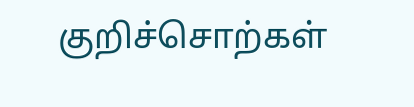குறிச்சொற்கள்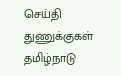செய்தி துணுக்குகள் தமிழ்நாடு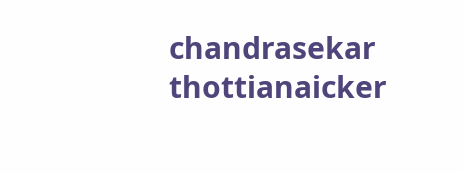chandrasekar thottianaicker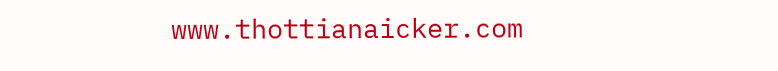www.thottianaicker.com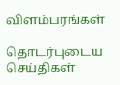விளம்பரங்கள்

தொடர்புடைய செய்திகள்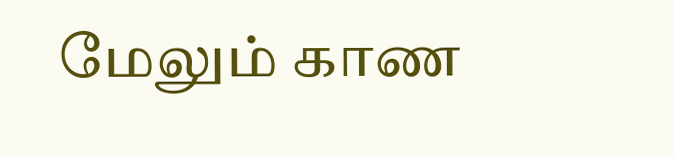மேலும் காண